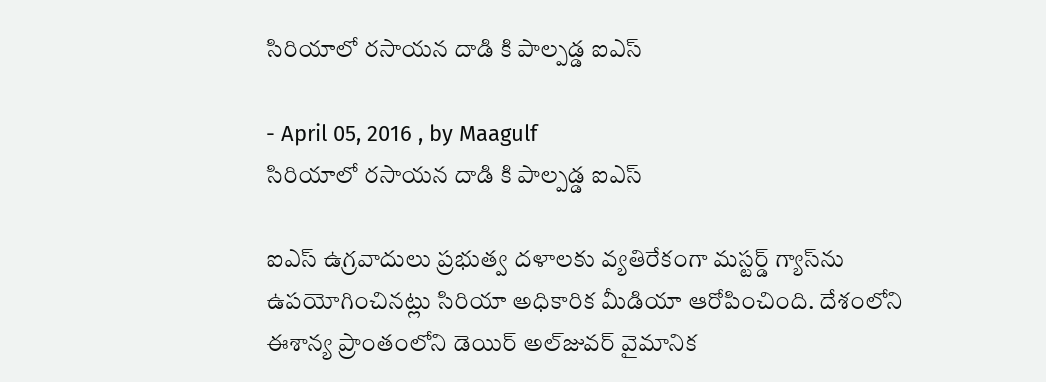సిరియాలో రసాయన దాడి కి పాల్పడ్డ ఐఎస్

- April 05, 2016 , by Maagulf
సిరియాలో రసాయన దాడి కి పాల్పడ్డ ఐఎస్

ఐఎస్‌ ఉగ్రవాదులు ప్రభుత్వ దళాలకు వ్యతిరేకంగా మస్టర్డ్‌ గ్యాస్‌ను ఉపయోగించినట్లు సిరియా అధికారిక మీడియా ఆరోపించింది. దేశంలోని ఈశాన్య ప్రాంతంలోని డెయిర్‌ అల్‌జువర్‌ వైమానిక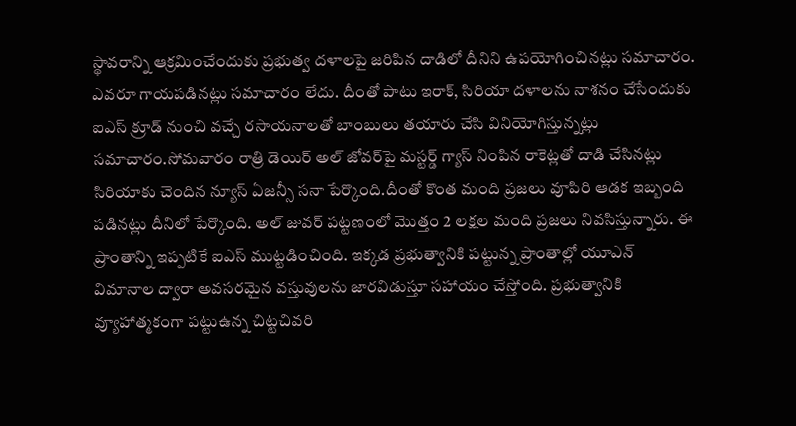స్థావరాన్ని ఆక్రమించేందుకు ప్రభుత్వ దళాలపై జరిపిన దాడిలో దీనిని ఉపయోగించినట్లు సమాచారం. ఎవరూ గాయపడినట్లు సమాచారం లేదు. దీంతో పాటు ఇరాక్‌, సిరియా దళాలను నాశనం చేసేందుకు ఐఎస్‌ క్రూడ్‌ నుంచి వచ్చే రసాయనాలతో బాంబులు తయారు చేసి వినియోగిస్తున్నట్లు సమాచారం.సోమవారం రాత్రి డెయిర్‌ అల్‌ జోవర్‌పై మస్టర్డ్‌ గ్యాస్‌ నింపిన రాకెట్లతో దాడి చేసినట్లు సిరియాకు చెందిన న్యూస్‌ ఏజన్సీ సనా పేర్కొంది.దీంతో కొంత మంది ప్రజలు వూపిరి ఆడక ఇబ్బంది పడినట్లు దీనిలో పేర్కొంది. అల్‌ జువర్‌ పట్టణంలో మొత్తం 2 లక్షల మంది ప్రజలు నివసిస్తున్నారు. ఈ ప్రాంతాన్ని ఇప్పటికే ఐఎస్‌ ముట్టడించింది. ఇక్కడ ప్రభుత్వానికి పట్టున్న ప్రాంతాల్లో యూఎన్‌ విమానాల ద్వారా అవసరమైన వస్తువులను జారవిడుస్తూ సహాయం చేస్తోంది. ప్రభుత్వానికి వ్యూహాత్మకంగా పట్టుఉన్న చిట్టచివరి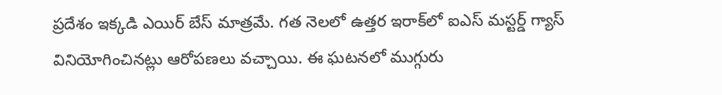ప్రదేశం ఇక్కడి ఎయిర్‌ బేస్‌ మాత్రమే. గత నెలలో ఉత్తర ఇరాక్‌లో ఐఎస్‌ మస్టర్డ్‌ గ్యాస్‌ వినియోగించినట్లు ఆరోపణలు వచ్చాయి. ఈ ఘటనలో ముగ్గురు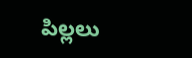పిల్లలు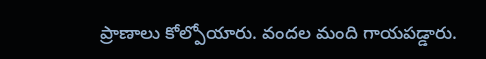ప్రాణాలు కోల్పోయారు. వందల మంది గాయపడ్డారు.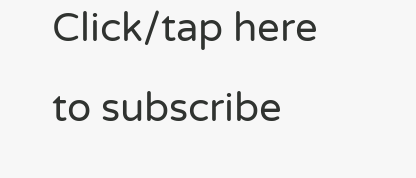Click/tap here to subscribe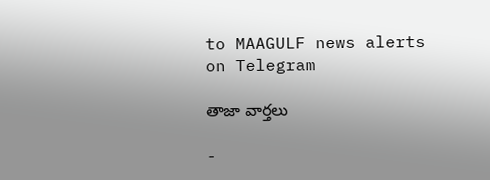to MAAGULF news alerts on Telegram

తాజా వార్తలు

-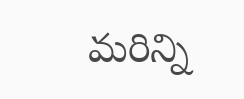మరిన్ని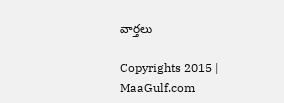వార్తలు

Copyrights 2015 | MaaGulf.com